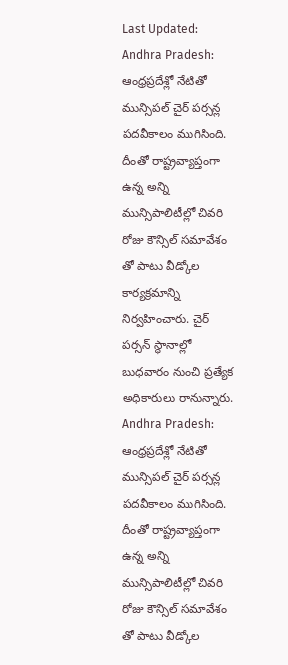Last Updated:
Andhra Pradesh: ఆంధ్రప్రదేశ్లో నేటితో మున్సిపల్ చైర్ పర్సన్ల పదవీకాలం ముగిసింది. దీంతో రాష్ట్రవ్యాప్తంగా ఉన్న అన్ని మున్సిపాలిటీల్లో చివరి రోజు కౌన్సిల్ సమావేశం తో పాటు వీడ్కోల కార్యక్రమాన్ని నిర్వహించారు. చైర్ పర్సన్ స్థానాల్లో బుధవారం నుంచి ప్రత్యేక అధికారులు రానున్నారు.
Andhra Pradesh: ఆంధ్రప్రదేశ్లో నేటితో మున్సిపల్ చైర్ పర్సన్ల పదవీకాలం ముగిసింది. దీంతో రాష్ట్రవ్యాప్తంగా ఉన్న అన్ని మున్సిపాలిటీల్లో చివరి రోజు కౌన్సిల్ సమావేశం తో పాటు వీడ్కోల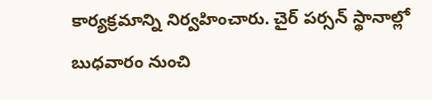కార్యక్రమాన్ని నిర్వహించారు. చైర్ పర్సన్ స్థానాల్లో బుధవారం నుంచి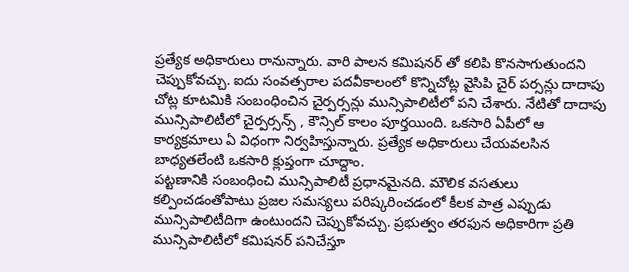ప్రత్యేక అధికారులు రానున్నారు. వారి పాలన కమిషనర్ తో కలిపి కొనసాగుతుందని చెప్పుకోవచ్చు. ఐదు సంవత్సరాల పదవీకాలంలో కొన్నిచోట్ల వైసిపి చైర్ పర్సన్లు దాదాపు చోట్ల కూటమికి సంబంధించిన చైర్పర్సన్లు మున్సిపాలిటీలో పని చేశారు. నేటితో దాదాపు మున్సిపాలిటీలో చైర్పర్సన్స్ , కౌన్సిల్ కాలం పూర్తయింది. ఒకసారి ఏపీలో ఆ కార్యక్రమాలు ఏ విధంగా నిర్వహిస్తున్నారు. ప్రత్యేక అధికారులు చేయవలసిన బాధ్యతలేంటి ఒకసారి క్లుప్తంగా చూద్దాం.
పట్టణానికి సంబంధించి మున్సిపాలిటీ ప్రధానమైనది. మౌలిక వసతులు కల్పించడంతోపాటు ప్రజల సమస్యలు పరిష్కరించడంలో కీలక పాత్ర ఎప్పుడు మున్సిపాలిటీదిగా ఉంటుందని చెప్పుకోవచ్చు. ప్రభుత్వం తరఫున అధికారిగా ప్రతి మున్సిపాలిటీలో కమిషనర్ పనిచేస్తూ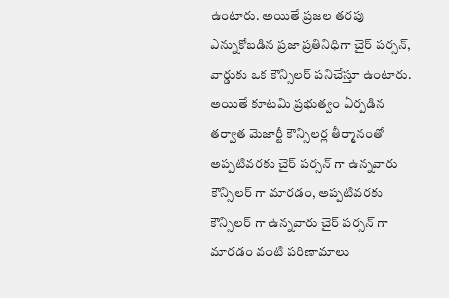ఉంటారు. అయితే ప్రజల తరపు ఎన్నుకోబడిన ప్రజా ప్రతినిధిగా చైర్ పర్సన్, వార్డుకు ఒక కౌన్సిలర్ పనిచేస్తూ ఉంటారు. అయితే కూటమి ప్రభుత్వం ఏర్పడిన తర్వాత మెజార్టీ కౌన్సిలర్ల తీర్మానంతో అప్పటివరకు చైర్ పర్సన్ గా ఉన్నవారు కౌన్సిలర్ గా మారడం, అప్పటివరకు కౌన్సిలర్ గా ఉన్నవారు చైర్ పర్సన్ గా మారడం వంటి పరిణామాలు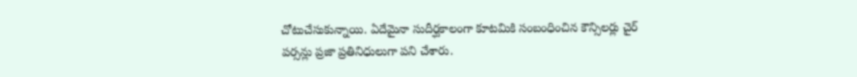చోటుచేసుకున్నాయి. ఏదేమైనా సుదీర్ఘకాలంగా కూటమికి సంబంధించిన కౌన్సిలర్లు చైర్ పర్సన్లు ప్రజా ప్రతినిధులుగా పని చేశారు.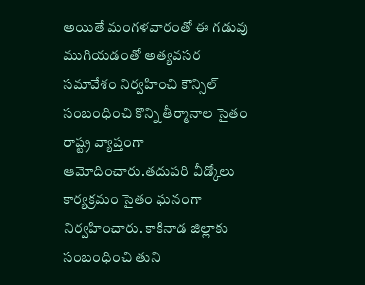అయితే మంగళవారంతో ఈ గడువు ముగియడంతో అత్యవసర సమావేశం నిర్వహించి కౌన్సిల్ సంబంధించి కొన్ని తీర్మానాల సైతం రాష్ట్ర వ్యాప్తంగా ఆమోదించారు.తదుపరి వీడ్కోలు కార్యక్రమం సైతం ఘనంగా నిర్వహించారు. కాకినాడ జిల్లాకు సంబంధించి తుని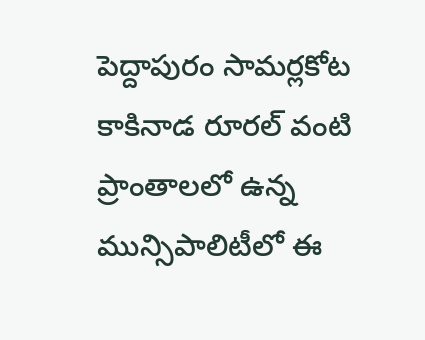పెద్దాపురం సామర్లకోట కాకినాడ రూరల్ వంటి ప్రాంతాలలో ఉన్న మున్సిపాలిటీలో ఈ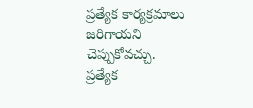ప్రత్యేక కార్యక్రమాలు జరిగాయని చెప్పుకోవచ్చు.
ప్రత్యేక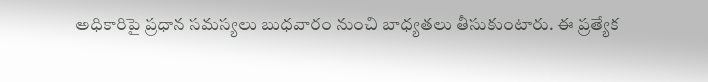అధికారిపై ప్రధాన సమస్యలు బుధవారం నుంచి బాధ్యతలు తీసుకుంటారు. ఈ ప్రత్యేక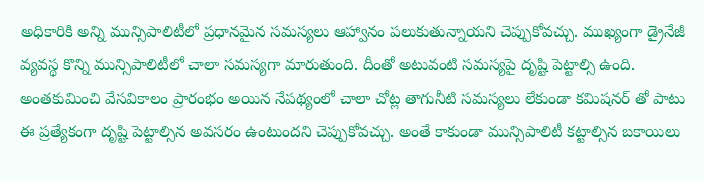అధికారికి అన్ని మున్సిపాలిటీలో ప్రధానమైన సమస్యలు ఆహ్వానం పలుకుతున్నాయని చెప్పుకోవచ్చు. ముఖ్యంగా డ్రైనేజీ వ్యవస్థ కొన్ని మున్సిపాలిటీలో చాలా సమస్యగా మారుతుంది. దీంతో అటువంటి సమస్యపై దృష్టి పెట్టాల్సి ఉంది. అంతకుమించి వేసవికాలం ప్రారంభం అయిన నేపథ్యంలో చాలా చోట్ల తాగునీటి సమస్యలు లేకుండా కమిషనర్ తో పాటు ఈ ప్రత్యేకంగా దృష్టి పెట్టాల్సిన అవసరం ఉంటుందని చెప్పుకోవచ్చు. అంతే కాకుండా మున్సిపాలిటీ కట్టాల్సిన బకాయిలు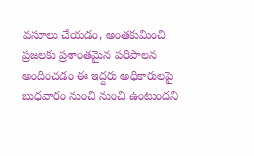వసూలు చేయడం, అంతకుమించి ప్రజలకు ప్రశాంతమైన పరిపాలన అందించడం ఈ ఇద్దరు అధికారులపై బుధవారం నుంచి నుంచి ఉంటుందని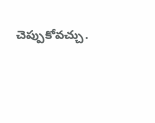చెప్పుకోవచ్చు.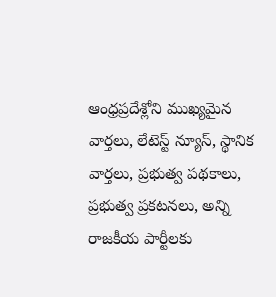ఆంధ్రప్రదేశ్లోని ముఖ్యమైన వార్తలు, లేటెస్ట్ న్యూస్, స్థానిక వార్తలు, ప్రభుత్వ పథకాలు, ప్రభుత్వ ప్రకటనలు, అన్ని రాజకీయ పార్టీలకు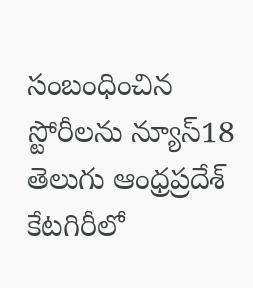సంబంధించిన స్టోరీలను న్యూస్18 తెలుగు ఆంధ్రప్రదేశ్ కేటగిరీలో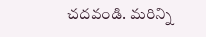చదవండి. మరిన్ని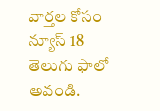వార్తల కోసం న్యూస్ 18 తెలుగు ఫాలో అవండి.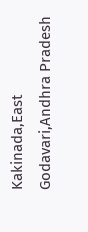Kakinada,East Godavari,Andhra Pradesh